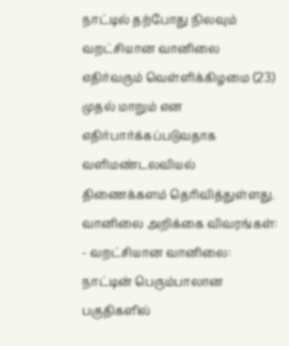நாட்டில் தற்போது நிலவும் வறட்சியான வானிலை எதிர்வரும் வெள்ளிக்கிழமை (23) முதல் மாறும் என எதிர்பார்க்கப்படுவதாக வளிமண்டலவியல் திணைக்களம் தெரிவித்துள்ளது.
வானிலை அறிக்கை விவரங்கள்:
- வறட்சியான வானிலை: நாட்டின் பெரும்பாலான பகுதிகளில்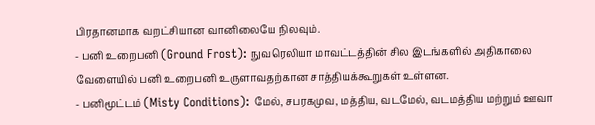பிரதானமாக வறட்சியான வானிலையே நிலவும்.
- பனி உறைபனி (Ground Frost): நுவரெலியா மாவட்டத்தின் சில இடங்களில் அதிகாலை வேளையில் பனி உறைபனி உருளாவதற்கான சாத்தியக்கூறுகள் உள்ளன.
- பனிமூட்டம் (Misty Conditions): மேல், சபரகமுவ, மத்திய, வடமேல், வடமத்திய மற்றும் ஊவா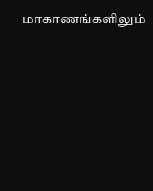மாகாணங்களிலும்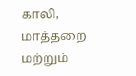காலி, மாத்தறை மற்றும்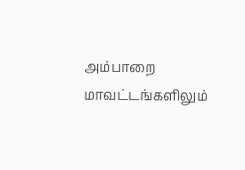அம்பாறை மாவட்டங்களிலும்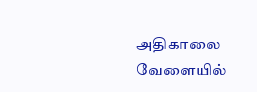அதிகாலை வேளையில்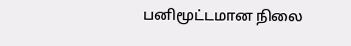பனிமூட்டமான நிலை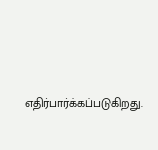எதிர்பார்க்கப்படுகிறது.